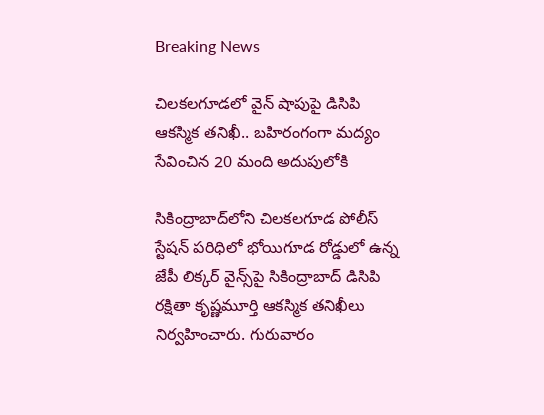Breaking News

చిలకలగూడలో వైన్ షాపుపై డిసిపి ఆకస్మిక తనిఖీ.. బహిరంగంగా మద్యం సేవించిన 20 మంది అదుపులోకి

సికింద్రాబాద్‌లోని చిలకలగూడ పోలీస్ స్టేషన్ పరిధిలో భోయిగూడ రోడ్డులో ఉన్న జేపీ లిక్కర్ వైన్స్‌పై సికింద్రాబాద్ డిసిపి రక్షితా కృష్ణమూర్తి ఆకస్మిక తనిఖీలు నిర్వహించారు. గురువారం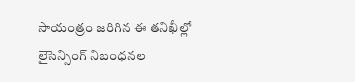సాయంత్రం జరిగిన ఈ తనిఖీల్లో లైసెన్సింగ్ నిబంధనల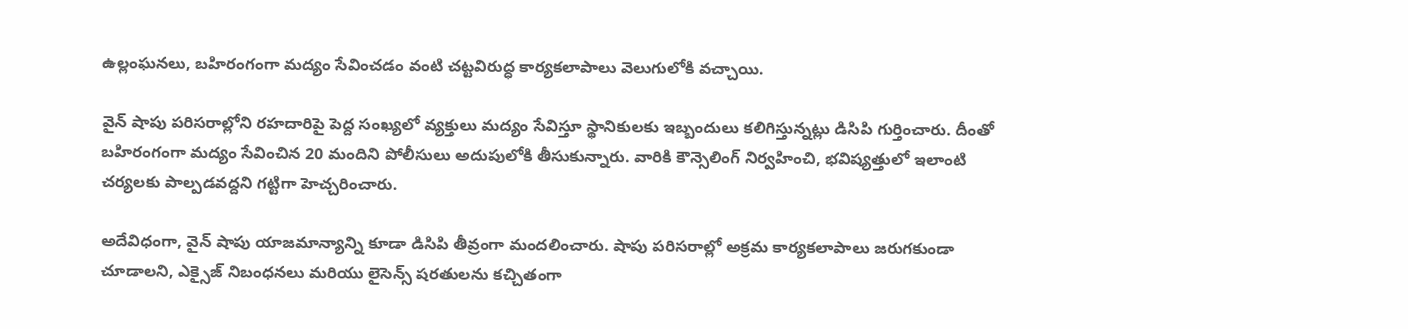ఉల్లంఘనలు, బహిరంగంగా మద్యం సేవించడం వంటి చట్టవిరుద్ధ కార్యకలాపాలు వెలుగులోకి వచ్చాయి.

వైన్ షాపు పరిసరాల్లోని రహదారిపై పెద్ద సంఖ్యలో వ్యక్తులు మద్యం సేవిస్తూ స్థానికులకు ఇబ్బందులు కలిగిస్తున్నట్లు డిసిపి గుర్తించారు. దీంతో బహిరంగంగా మద్యం సేవించిన 20 మందిని పోలీసులు అదుపులోకి తీసుకున్నారు. వారికి కౌన్సెలింగ్ నిర్వహించి, భవిష్యత్తులో ఇలాంటి చర్యలకు పాల్పడవద్దని గట్టిగా హెచ్చరించారు.

అదేవిధంగా, వైన్ షాపు యాజమాన్యాన్ని కూడా డిసిపి తీవ్రంగా మందలించారు. షాపు పరిసరాల్లో అక్రమ కార్యకలాపాలు జరుగకుండా చూడాలని, ఎక్సైజ్ నిబంధనలు మరియు లైసెన్స్ షరతులను కచ్చితంగా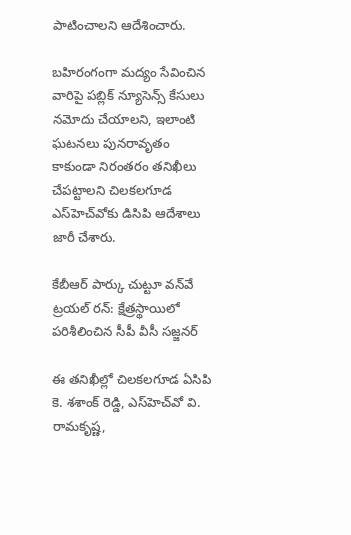పాటించాలని ఆదేశించారు.

బహిరంగంగా మద్యం సేవించిన వారిపై పబ్లిక్ న్యూసెన్స్ కేసులు నమోదు చేయాలని, ఇలాంటి ఘటనలు పునరావృతం కాకుండా నిరంతరం తనిఖీలు చేపట్టాలని చిలకలగూడ ఎస్‌హెచ్‌వోకు డిసిపి ఆదేశాలు జారీ చేశారు.

కేబీఆర్ పార్కు చుట్టూ వన్‌వే ట్రయల్ రన్: క్షేత్రస్థాయిలో పరిశీలించిన సీపీ వీసీ సజ్జనర్

ఈ తనిఖీల్లో చిలకలగూడ ఏసిపి కె. శశాంక్ రెడ్డి, ఎస్‌హెచ్‌వో వి. రామకృష్ణ,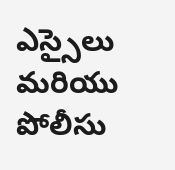ఎస్సైలు మరియు పోలీసు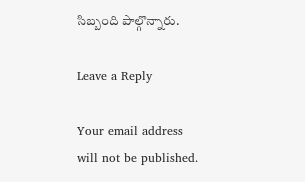సిబ్బంది పాల్గొన్నారు.

Leave a Reply

Your email address will not be published.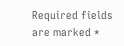Required fields are marked *